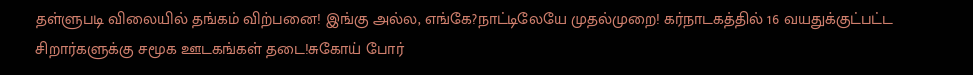தள்ளுபடி விலையில் தங்கம் விற்பனை! இங்கு அல்ல, எங்கே?நாட்டிலேயே முதல்முறை! கர்நாடகத்தில் 16 வயதுக்குட்பட்ட சிறார்களுக்கு சமூக ஊடகங்கள் தடை!சுகோய் போர்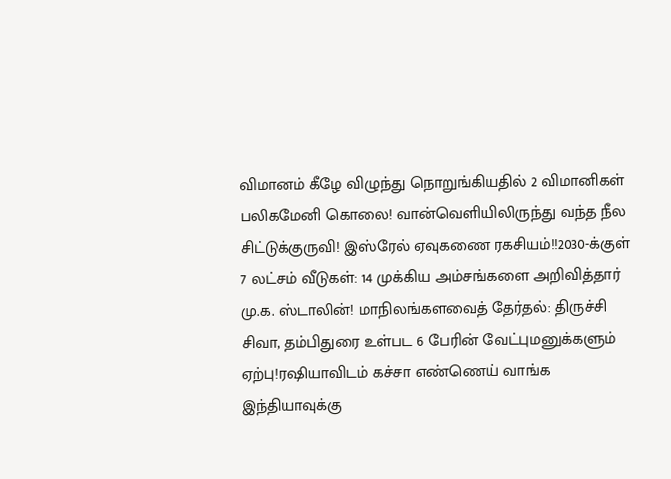விமானம் கீழே விழுந்து நொறுங்கியதில் 2 விமானிகள் பலிகமேனி கொலை! வான்வெளியிலிருந்து வந்த நீல சிட்டுக்குருவி! இஸ்ரேல் ஏவுகணை ரகசியம்!!2030-க்குள் 7 லட்சம் வீடுகள்: 14 முக்கிய அம்சங்களை அறிவித்தார் மு.க. ஸ்டாலின்! மாநிலங்களவைத் தேர்தல்: திருச்சி சிவா, தம்பிதுரை உள்பட 6 பேரின் வேட்புமனுக்களும் ஏற்பு!ரஷியாவிடம் கச்சா எண்ணெய் வாங்க இந்தியாவுக்கு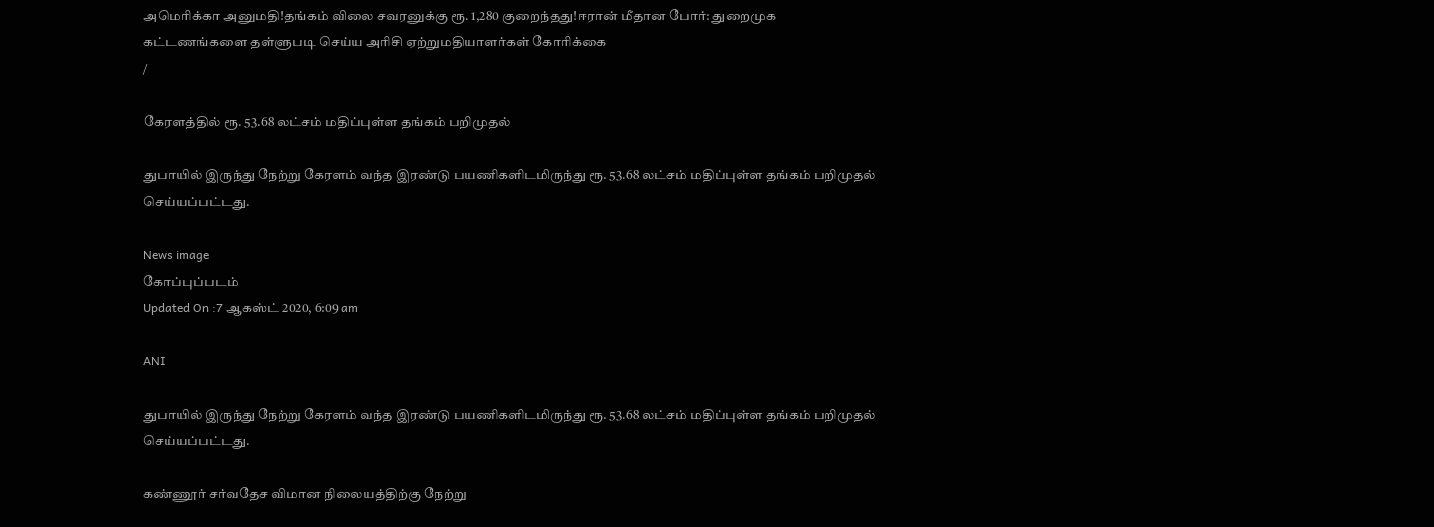அமெரிக்கா அனுமதி!தங்கம் விலை சவரனுக்கு ரூ. 1,280 குறைந்தது!ஈரான் மீதான போர்: துறைமுக கட்டணங்களை தள்ளுபடி செய்ய அரிசி ஏற்றுமதியாளர்கள் கோரிக்கை
/

கேரளத்தில் ரூ. 53.68 லட்சம் மதிப்புள்ள தங்கம் பறிமுதல்

துபாயில் இருந்து நேற்று கேரளம் வந்த இரண்டு பயணிகளிடமிருந்து ரூ. 53.68 லட்சம் மதிப்புள்ள தங்கம் பறிமுதல் செய்யப்பட்டது.

News image
கோப்புப்படம்
Updated On :7 ஆகஸ்ட் 2020, 6:09 am

ANI

துபாயில் இருந்து நேற்று கேரளம் வந்த இரண்டு பயணிகளிடமிருந்து ரூ. 53.68 லட்சம் மதிப்புள்ள தங்கம் பறிமுதல் செய்யப்பட்டது.

கண்ணூர் சர்வதேச விமான நிலையத்திற்கு நேற்று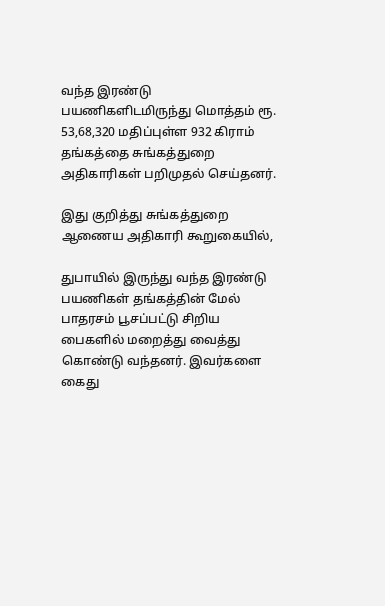வந்த இரண்டு பயணிகளிடமிருந்து மொத்தம் ரூ. 53,68,320 மதிப்புள்ள 932 கிராம் தங்கத்தை சுங்கத்துறை அதிகாரிகள் பறிமுதல் செய்தனர்.

இது குறித்து சுங்கத்துறை ஆணைய அதிகாரி கூறுகையில்,

துபாயில் இருந்து வந்த இரண்டு பயணிகள் தங்கத்தின் மேல் பாதரசம் பூசப்பட்டு சிறிய பைகளில் மறைத்து வைத்து கொண்டு வந்தனர். இவர்களை கைது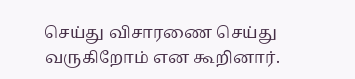செய்து விசாரணை செய்து வருகிறோம் என கூறினார்.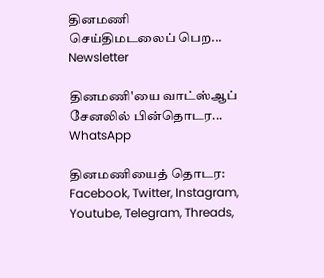தினமணி செய்திமடலைப் பெற... Newsletter

தினமணி'யை வாட்ஸ்ஆப் சேனலில் பின்தொடர... WhatsApp

தினமணியைத் தொடர: Facebook, Twitter, Instagram, Youtube, Telegram, Threads,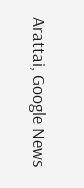Arattai, Google News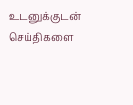உடனுக்குடன் செய்திகளை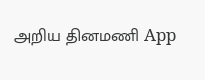அறிய தினமணி App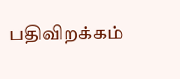பதிவிறக்கம்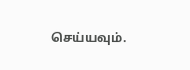செய்யவும்.